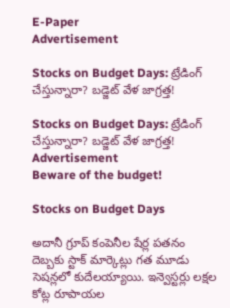E-Paper
Advertisement

Stocks on Budget Days: ట్రేడింగ్ చేస్తున్నారా? బడ్జెట్ వేళ జాగ్రత్త!

Stocks on Budget Days: ట్రేడింగ్ చేస్తున్నారా? బడ్జెట్ వేళ జాగ్రత్త!
Advertisement
Beware of the budget!

Stocks on Budget Days

అదానీ గ్రూప్ కంపెనీల షేర్ల పతనం దెబ్బకు స్టాక్ మార్కెట్లు గత మూడు సెషన్లలో కుదేలయ్యాయి. ఇన్వెస్టర్లు లక్షల కోట్ల రూపాయల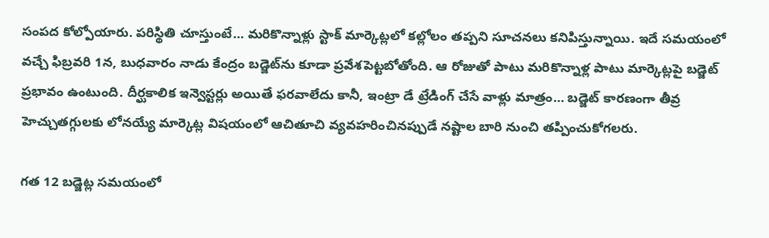సంపద కోల్పోయారు. పరిస్థితి చూస్తుంటే… మరికొన్నాళ్లు స్టాక్ మార్కెట్లలో కల్లోలం తప్పని సూచనలు కనిపిస్తున్నాయి. ఇదే సమయంలో వచ్చే ఫిబ్రవరి 1న, బుధవారం నాడు కేంద్రం బడ్జెట్‌ను కూడా ప్రవేశపెట్టబోతోంది. ఆ రోజుతో పాటు మరికొన్నాళ్ల పాటు మార్కెట్లపై బడ్జెట్ ప్రభావం ఉంటుంది. దీర్ఘకాలిక ఇన్వెస్టర్లు అయితే ఫరవాలేదు కానీ, ఇంట్రా డే ట్రేడింగ్ చేసే వాళ్లు మాత్రం… బడ్జెట్ కారణంగా తీవ్ర హెచ్చుతగ్గులకు లోనయ్యే మార్కెట్ల విషయంలో ఆచితూచి వ్యవహరించినప్పుడే నష్టాల బారి నుంచి తప్పించుకోగలరు.

గత 12 బడ్జెట్ల సమయంలో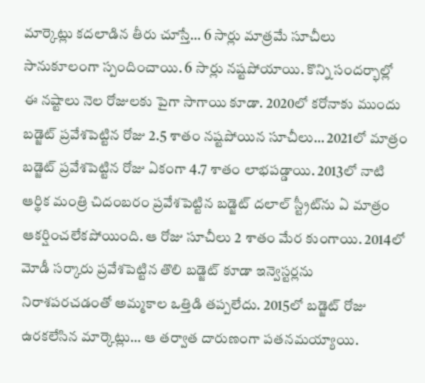మార్కెట్లు కదలాడిన తీరు చూస్తే… 6 సార్లు మాత్రమే సూచీలు సానుకూలంగా స్పందించాయి. 6 సార్లు నష్టపోయాయి. కొన్ని సందర్భాల్లో ఈ నష్టాలు నెల రోజులకు పైగా సాగాయి కూడా. 2020లో కరోనాకు ముందు బడ్జెట్ ప్రవేశపెట్టిన రోజు 2.5 శాతం నష్టపోయిన సూచీలు… 2021లో మాత్రం బడ్జెట్ ప్రవేశపెట్టిన రోజు ఏకంగా 4.7 శాతం లాభపడ్డాయి. 2013లో నాటి ఆర్థిక మంత్రి చిదంబరం ప్రవేశపెట్టిన బడ్జెట్‌ దలాల్‌ స్ట్రీట్‌ను ఏ మాత్రం ఆకర్షించలేకపోయింది. ఆ రోజు సూచీలు 2 శాతం మేర కుంగాయి. 2014లో మోడీ సర్కారు ప్రవేశపెట్టిన తొలి బడ్జెట్‌ కూడా ఇన్వెస్టర్లను నిరాశపరచడంతో అమ్మకాల ఒత్తిడి తప్పలేదు. 2015లో బడ్జెట్‌ రోజు ఉరకలేసిన మార్కెట్లు… ఆ తర్వాత దారుణంగా పతనమయ్యాయి.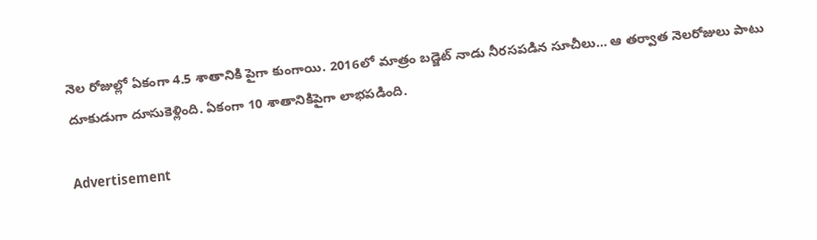నెల రోజుల్లో ఏకంగా 4.5 శాతానికి పైగా కుంగాయి. 2016లో మాత్రం బడ్జెట్ నాడు నీరసపడిన సూచీలు… ఆ తర్వాత నెలరోజులు పాటు దూకుడుగా దూసుకెళ్లింది. ఏకంగా 10 శాతానికిపైగా లాభపడింది.

Advertisement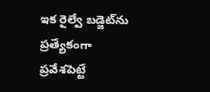ఇక రైల్వే బడ్జెట్‌ను ప్రత్యేకంగా ప్రవేశపెట్టే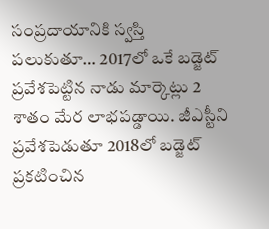సంప్రదాయానికి స్వస్తి పలుకుతూ… 2017లో ఒకే బడ్జెట్ ప్రవేశపెట్టిన నాడు మార్కెట్లు 2 శాతం మేర లాభపడ్డాయి. జీఎస్టీని ప్రవేశపెడుతూ 2018లో బడ్జెట్ ప్రకటించిన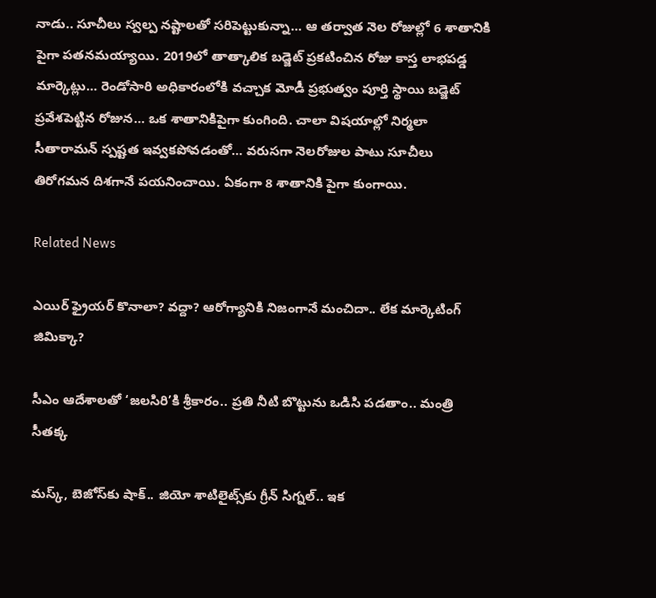నాడు.. సూచీలు స్వల్ప నష్టాలతో సరిపెట్టుకున్నా… ఆ తర్వాత నెల రోజుల్లో 6 శాతానికి పైగా పతనమయ్యాయి. 2019లో తాత్కాలిక బడ్జెట్ ప్రకటించిన రోజు కాస్త లాభపడ్డ మార్కెట్లు… రెండోసారి అధికారంలోకి వచ్చాక మోడీ ప్రభుత్వం పూర్తి స్థాయి బడ్జెట్ ప్రవేశపెట్టిన రోజున… ఒక శాతానికిపైగా కుంగింది. చాలా విషయాల్లో నిర్మలా సీతారామన్ స్పష్టత ఇవ్వకపోవడంతో… వరుసగా నెలరోజుల పాటు సూచీలు తిరోగమన దిశగానే పయనించాయి. ఏకంగా 8 శాతానికి పైగా కుంగాయి.

Related News

ఎయిర్ ఫ్రైయర్ కొనాలా? వద్దా? ఆరోగ్యానికి నిజంగానే మంచిదా.. లేక మార్కెటింగ్ జిమిక్కా?

సీఎం ఆదేశాలతో ‘జలసిరి’కి శ్రీకారం.. ప్రతి నీటి బొట్టును ఒడిసి పడతాం.. మంత్రి సీతక్క

మస్క్, బెజోస్‌కు షాక్.. జియో శాటిలైట్స్‌కు గ్రీన్ సిగ్నల్.. ఇక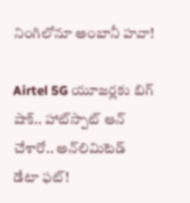నింగిలోనూ అంబానీ హవా!

Airtel 5G యూజర్లకు బిగ్ షాక్.. హాట్‌స్పాట్ ఆన్ చేశారో.. అన్‌లిమిటెడ్ డేటా ఫట్!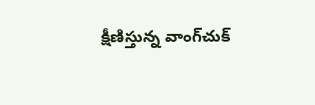క్షీణిస్తున్న వాంగ్‌చుక్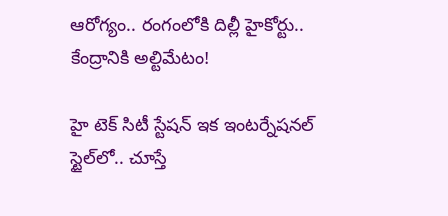ఆరోగ్యం.. రంగంలోకి దిల్లీ హైకోర్టు.. కేంద్రానికి అల్టిమేటం!

హై టెక్ సిటీ స్టేషన్ ఇక ఇంటర్నేషనల్ స్టైల్‌లో.. చూస్తే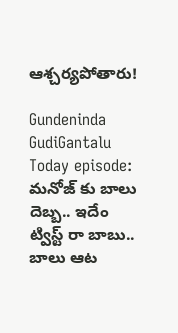ఆశ్చర్యపోతారు!

Gundeninda GudiGantalu Today episode: మనోజ్ కు బాలు దెబ్బ.. ఇదేం ట్విస్ట్ రా బాబు.. బాలు ఆట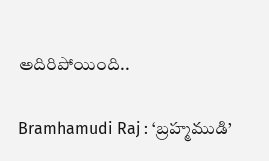అదిరిపోయింది..

Bramhamudi Raj : ‘బ్రహ్మముడి’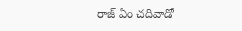రాజ్ ఏం చదివాడో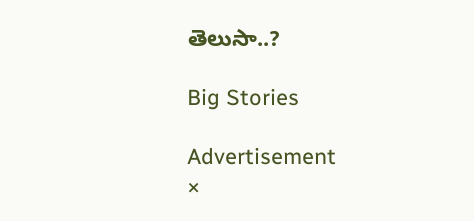తెలుసా..?

Big Stories

Advertisement
×